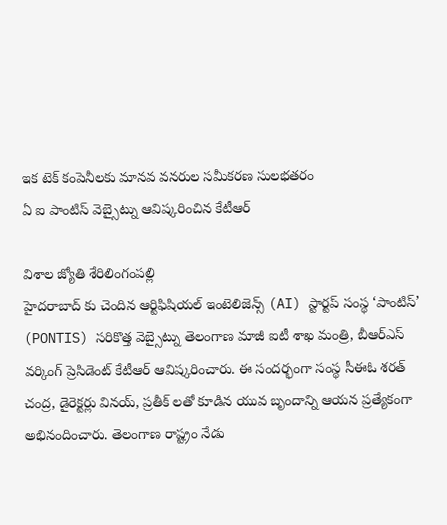ఇక టెక్ కంపెనీలకు మానవ వనరుల సమీకరణ సులభతరం
ఏ ఐ పాంటిస్ వెబ్సైట్ను ఆవిష్కరించిన కేటీఆర్

విశాల జ్యోతి శేరిలింగంపల్లి
హైదరాబాద్ కు చెందిన ఆర్టిఫిషియల్ ఇంటెలిజెన్స్ (AI) స్టార్టప్ సంస్థ ‘పాంటిస్’ (PONTIS) సరికొత్త వెబ్సైట్ను తెలంగాణ మాజీ ఐటీ శాఖ మంత్రి, బీఆర్ఎస్ వర్కింగ్ ప్రెసిడెంట్ కేటీఆర్ ఆవిష్కరించారు. ఈ సందర్భంగా సంస్థ సీఈఓ శరత్ చంద్ర, డైరెక్టర్లు వినయ్, ప్రతీక్ లతో కూడిన యువ బృందాన్ని ఆయన ప్రత్యేకంగా అభినందించారు. తెలంగాణ రాష్ట్రం నేడు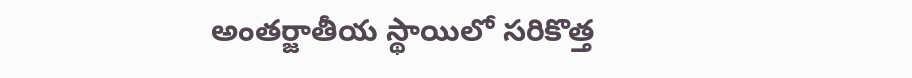అంతర్జాతీయ స్థాయిలో సరికొత్త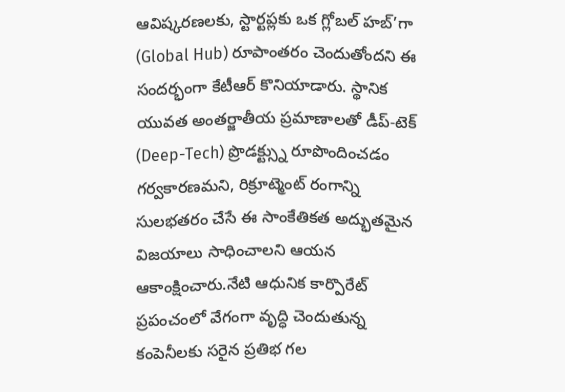ఆవిష్కరణలకు, స్టార్టప్లకు ఒక గ్లోబల్ హబ్’గా (Global Hub) రూపాంతరం చెందుతోందని ఈ సందర్భంగా కేటీఆర్ కొనియాడారు. స్థానిక యువత అంతర్జాతీయ ప్రమాణాలతో డీప్-టెక్ (Deep-Tech) ప్రొడక్ట్స్ను రూపొందించడం గర్వకారణమని, రిక్రూట్మెంట్ రంగాన్ని సులభతరం చేసే ఈ సాంకేతికత అద్భుతమైన విజయాలు సాధించాలని ఆయన ఆకాంక్షించారు.నేటి ఆధునిక కార్పొరేట్ ప్రపంచంలో వేగంగా వృద్ధి చెందుతున్న కంపెనీలకు సరైన ప్రతిభ గల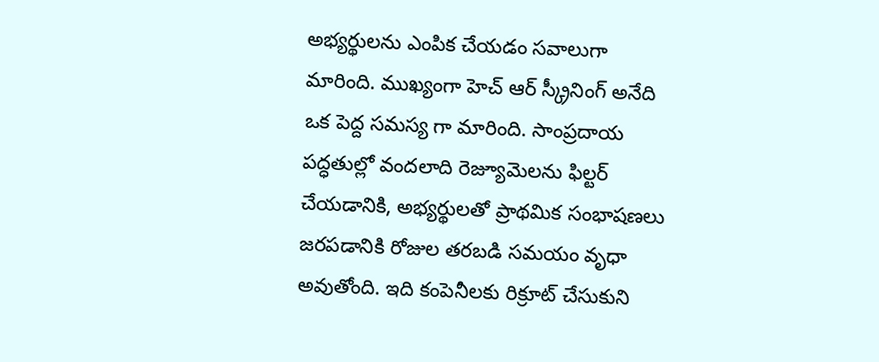అభ్యర్థులను ఎంపిక చేయడం సవాలుగా మారింది. ముఖ్యంగా హెచ్ ఆర్ స్క్రీనింగ్ అనేది ఒక పెద్ద సమస్య గా మారింది. సాంప్రదాయ పద్ధతుల్లో వందలాది రెజ్యూమెలను ఫిల్టర్ చేయడానికి, అభ్యర్థులతో ప్రాథమిక సంభాషణలు జరపడానికి రోజుల తరబడి సమయం వృధా అవుతోంది. ఇది కంపెనీలకు రిక్రూట్ చేసుకుని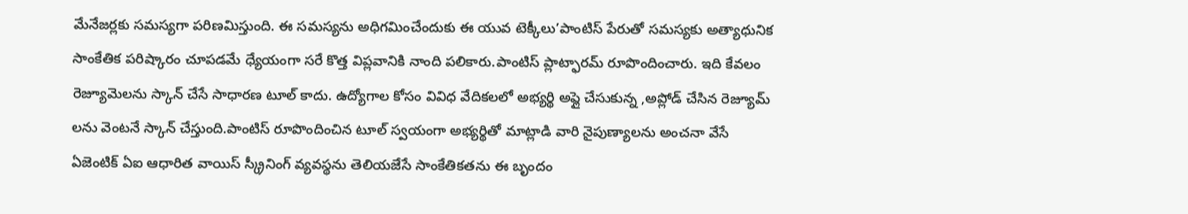మేనేజర్లకు సమస్యగా పరిణమిస్తుంది. ఈ సమస్యను అధిగమించేందుకు ఈ యువ టెక్కీలు’పాంటిస్ పేరుతో సమస్యకు అత్యాధునిక సాంకేతిక పరిష్కారం చూపడమే ధ్యేయంగా సరే కొత్త విప్లవానికి నాంది పలికారు.పాంటిస్ ప్లాట్ఫారమ్ రూపొందించారు. ఇది కేవలం రెజ్యూమెలను స్కాన్ చేసే సాధారణ టూల్ కాదు. ఉద్యోగాల కోసం వివిధ వేదికలలో అభ్యర్థి అప్లై చేసుకున్న ,అప్లోడ్ చేసిన రెజ్యూమ్ లను వెంటనే స్కాన్ చేస్తుంది.పాంటిస్ రూపొందించిన టూల్ స్వయంగా అభ్యర్థితో మాట్లాడి వారి నైపుణ్యాలను అంచనా వేసే ఏజెంటిక్ ఏఐ ఆధారిత వాయిస్ స్క్రీనింగ్ వ్యవస్థను తెలియజేసే సాంకేతికతను ఈ బృందం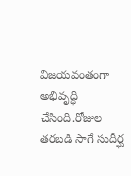విజయవంతంగా అభివృద్ధి చేసింది.రోజుల తరబడి సాగే సుదీర్ఘ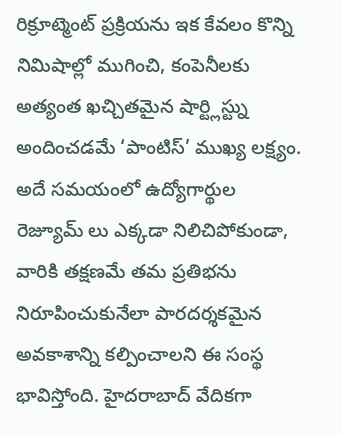రిక్రూట్మెంట్ ప్రక్రియను ఇక కేవలం కొన్ని నిమిషాల్లో ముగించి, కంపెనీలకు అత్యంత ఖచ్చితమైన షార్ట్లిస్ట్ను అందించడమే ‘పాంటిస్’ ముఖ్య లక్ష్యం. అదే సమయంలో ఉద్యోగార్థుల రెజ్యూమ్ లు ఎక్కడా నిలిచిపోకుండా, వారికి తక్షణమే తమ ప్రతిభను నిరూపించుకునేలా పారదర్శకమైన అవకాశాన్ని కల్పించాలని ఈ సంస్థ భావిస్తోంది. హైదరాబాద్ వేదికగా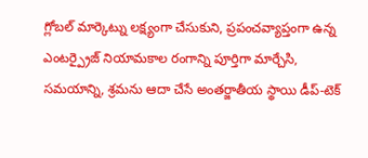గ్లోబల్ మార్కెట్ను లక్ష్యంగా చేసుకుని, ప్రపంచవ్యాప్తంగా ఉన్న ఎంటర్ప్రైజ్ నియామకాల రంగాన్ని పూర్తిగా మార్చేసి, సమయాన్ని, శ్రమను ఆదా చేసే అంతర్జాతీయ స్థాయి డీప్-టెక్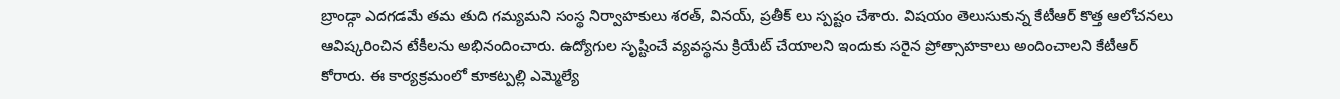బ్రాండ్గా ఎదగడమే తమ తుది గమ్యమని సంస్థ నిర్వాహకులు శరత్, వినయ్, ప్రతీక్ లు స్పష్టం చేశారు. విషయం తెలుసుకున్న కేటీఆర్ కొత్త ఆలోచనలు ఆవిష్కరించిన టేకీలను అభినందించారు. ఉద్యోగుల సృష్టించే వ్యవస్థను క్రియేట్ చేయాలని ఇందుకు సరైన ప్రోత్సాహకాలు అందించాలని కేటీఆర్ కోరారు. ఈ కార్యక్రమంలో కూకట్పల్లి ఎమ్మెల్యే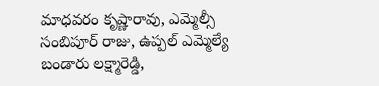మాధవరం కృష్ణారావు, ఎమ్మెల్సీ సంబిపూర్ రాజు, ఉప్పల్ ఎమ్మెల్యే బండారు లక్ష్మారెడ్డి,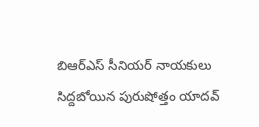బిఆర్ఎస్ సీనియర్ నాయకులు సిద్దబోయిన పురుషోత్తం యాదవ్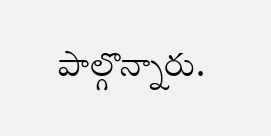పాల్గొన్నారు.